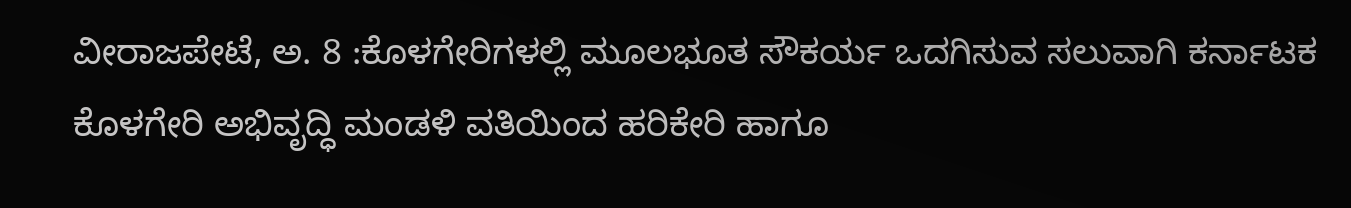ವೀರಾಜಪೇಟೆ, ಅ. 8 :ಕೊಳಗೇರಿಗಳಲ್ಲಿ ಮೂಲಭೂತ ಸೌಕರ್ಯ ಒದಗಿಸುವ ಸಲುವಾಗಿ ಕರ್ನಾಟಕ ಕೊಳಗೇರಿ ಅಭಿವೃದ್ಧಿ ಮಂಡಳಿ ವತಿಯಿಂದ ಹರಿಕೇರಿ ಹಾಗೂ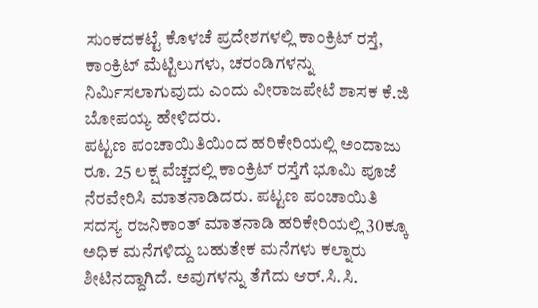ಸುಂಕದಕಟ್ಟೆ ಕೊಳಚೆ ಪ್ರದೇಶಗಳಲ್ಲಿ ಕಾಂಕ್ರಿಟ್ ರಸ್ತೆ, ಕಾಂಕ್ರಿಟ್ ಮೆಟ್ಟಿಲುಗಳು, ಚರಂಡಿಗಳನ್ನು ನಿರ್ಮಿಸಲಾಗುವುದು ಎಂದು ವೀರಾಜಪೇಟೆ ಶಾಸಕ ಕೆ.ಜಿ ಬೋಪಯ್ಯ ಹೇಳಿದರು.
ಪಟ್ಟಣ ಪಂಚಾಯಿತಿಯಿಂದ ಹರಿಕೇರಿಯಲ್ಲಿ ಅಂದಾಜು ರೂ. 25 ಲಕ್ಷ ವೆಚ್ಚದಲ್ಲಿ ಕಾಂಕ್ರಿಟ್ ರಸ್ತೆಗೆ ಭೂಮಿ ಪೂಜೆ ನೆರವೇರಿಸಿ ಮಾತನಾಡಿದರು. ಪಟ್ಟಣ ಪಂಚಾಯಿತಿ ಸದಸ್ಯ ರಜನಿಕಾಂತ್ ಮಾತನಾಡಿ ಹರಿಕೇರಿಯಲ್ಲಿ 30ಕ್ಕೂ ಅಧಿಕ ಮನೆಗಳಿದ್ದು ಬಹುತೇಕ ಮನೆಗಳು ಕಲ್ನಾರು ಶೀಟಿನದ್ದಾಗಿದೆ. ಅವುಗಳನ್ನು ತೆಗೆದು ಆರ್.ಸಿ.ಸಿ.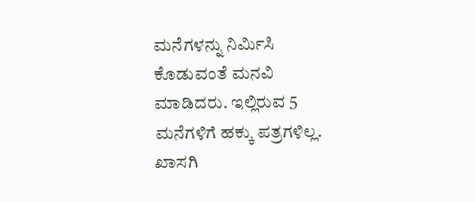ಮನೆಗಳನ್ನು ನಿರ್ಮಿಸಿ ಕೊಡುವಂತೆ ಮನವಿ ಮಾಡಿದರು. ಇಲ್ಲಿರುವ 5 ಮನೆಗಳಿಗೆ ಹಕ್ಕು ಪತ್ರಗಳಿಲ್ಲ. ಖಾಸಗಿ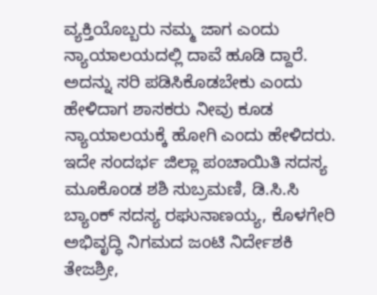ವ್ಯಕ್ತಿಯೊಬ್ಬರು ನಮ್ಮ ಜಾಗ ಎಂದು ನ್ಯಾಯಾಲಯದಲ್ಲಿ ದಾವೆ ಹೂಡಿ ದ್ದಾರೆ. ಅದನ್ನು ಸರಿ ಪಡಿಸಿಕೊಡಬೇಕು ಎಂದು ಹೇಳಿದಾಗ ಶಾಸಕರು ನೀವು ಕೂಡ ನ್ಯಾಯಾಲಯಕ್ಕೆ ಹೋಗಿ ಎಂದು ಹೇಳಿದರು.
ಇದೇ ಸಂದರ್ಭ ಜಿಲ್ಲಾ ಪಂಚಾಯಿತಿ ಸದಸ್ಯ ಮೂಕೊಂಡ ಶಶಿ ಸುಬ್ರಮಣಿ, ಡಿ.ಸಿ.ಸಿ ಬ್ಯಾಂಕ್ ಸದಸ್ಯ ರಘುನಾಣಯ್ಯ, ಕೊಳಗೇರಿ ಅಭಿವೃದ್ಧಿ ನಿಗಮದ ಜಂಟಿ ನಿರ್ದೇಶಕಿ ತೇಜಶ್ರೀ,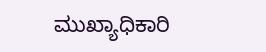ಮುಖ್ಯಾಧಿಕಾರಿ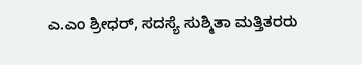ಎ.ಎಂ ಶ್ರೀಧರ್, ಸದಸ್ಯೆ ಸುಶ್ಮಿತಾ ಮತ್ತಿತರರು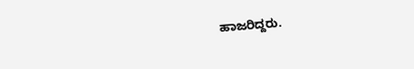ಹಾಜರಿದ್ದರು.